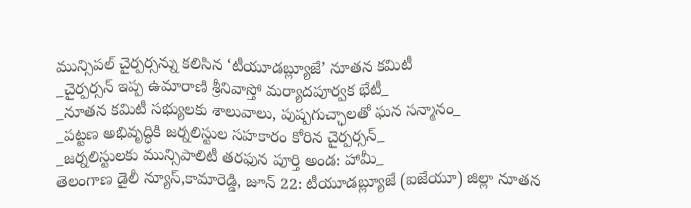మున్సిపల్ చైర్పర్సన్ను కలిసిన ‘టీయూడబ్ల్యూజే’ నూతన కమిటీ
_చైర్పర్సన్ ఇప్ప ఉమారాణి శ్రీనివాస్తో మర్యాదపూర్వక భేటీ_
_నూతన కమిటీ సభ్యులకు శాలువాలు, పుష్పగుచ్ఛాలతో ఘన సన్మానం_
_పట్టణ అభివృద్ధికి జర్నలిస్టుల సహకారం కోరిన చైర్పర్సన్_
_జర్నలిస్టులకు మున్సిపాలిటీ తరఫున పూర్తి అండ: హామీ_
తెలంగాణ డైలీ న్యూస్,కామారెడ్డి, జూన్ 22: టీయూడబ్ల్యూజే (ఐజేయూ) జిల్లా నూతన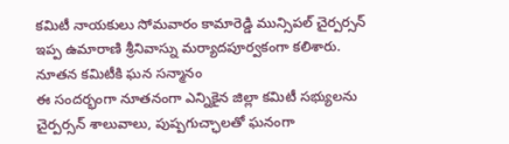కమిటీ నాయకులు సోమవారం కామారెడ్డి మున్సిపల్ చైర్పర్సన్ ఇప్ప ఉమారాణి శ్రీనివాస్ను మర్యాదపూర్వకంగా కలిశారు.
నూతన కమిటీకి ఘన సన్మానం
ఈ సందర్భంగా నూతనంగా ఎన్నికైన జిల్లా కమిటీ సభ్యులను చైర్పర్సన్ శాలువాలు, పుష్పగుచ్ఛాలతో ఘనంగా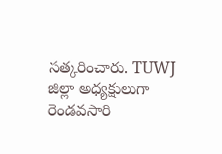సత్కరించారు. TUWJ జిల్లా అధ్యక్షులుగా రెండవసారి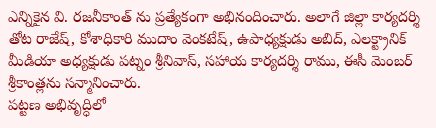ఎన్నికైన వి. రజనీకాంత్ ను ప్రత్యేకంగా అభినందించారు. అలాగే జిల్లా కార్యదర్శి తోట రాజేష్, కోశాధికారి ముదాం వెంకటేష్, ఉపాధ్యక్షుడు అబిద్, ఎలక్ట్రానిక్ మీడియా అధ్యక్షుడు పట్నం శ్రీనివాస్, సహాయ కార్యదర్శి రాము, ఈసీ మెంబర్ శ్రీకాంత్లను సన్మానించారు.
పట్టణ అభివృద్ధిలో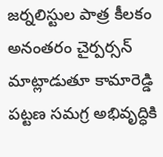జర్నలిస్టుల పాత్ర కీలకం
అనంతరం చైర్పర్సన్ మాట్లాడుతూ కామారెడ్డి పట్టణ సమగ్ర అభివృద్ధికి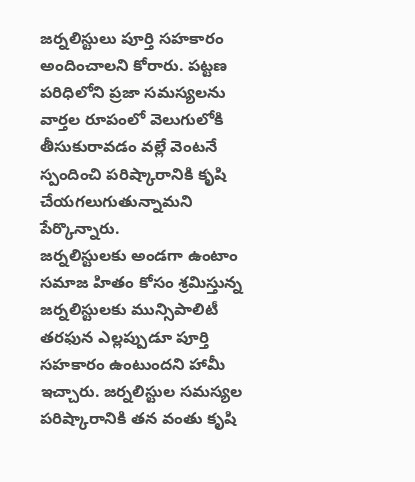జర్నలిస్టులు పూర్తి సహకారం అందించాలని కోరారు. పట్టణ పరిధిలోని ప్రజా సమస్యలను వార్తల రూపంలో వెలుగులోకి తీసుకురావడం వల్లే వెంటనే స్పందించి పరిష్కారానికి కృషి చేయగలుగుతున్నామని పేర్కొన్నారు.
జర్నలిస్టులకు అండగా ఉంటాం
సమాజ హితం కోసం శ్రమిస్తున్న జర్నలిస్టులకు మున్సిపాలిటీ తరఫున ఎల్లప్పుడూ పూర్తి సహకారం ఉంటుందని హామీ ఇచ్చారు. జర్నలిస్టుల సమస్యల పరిష్కారానికి తన వంతు కృషి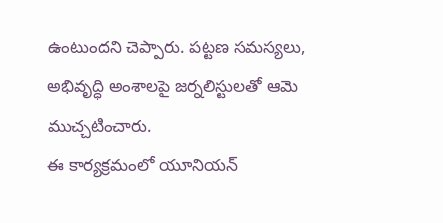ఉంటుందని చెప్పారు. పట్టణ సమస్యలు, అభివృద్ధి అంశాలపై జర్నలిస్టులతో ఆమె ముచ్చటించారు.
ఈ కార్యక్రమంలో యూనియన్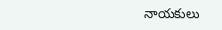నాయకులు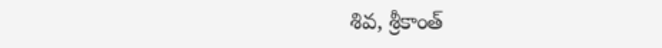శివ, శ్రీకాంత్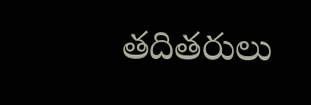తదితరులు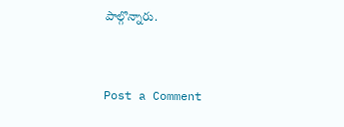పాల్గొన్నారు.


Post a Comment